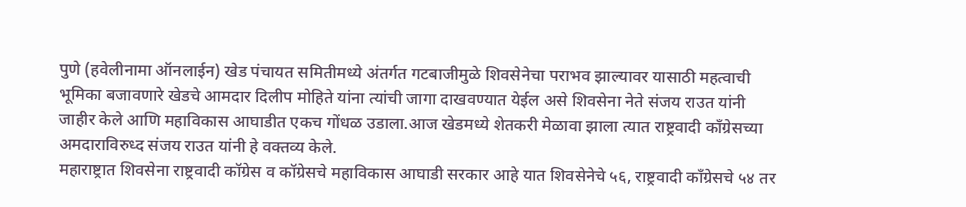पुणे (हवेलीनामा ऑनलाईन) खेड पंचायत समितीमध्ये अंतर्गत गटबाजीमुळे शिवसेनेचा पराभव झाल्यावर यासाठी महत्वाची भूमिका बजावणारे खेडचे आमदार दिलीप मोहिते यांना त्यांची जागा दाखवण्यात येईल असे शिवसेना नेते संजय राउत यांनी जाहीर केले आणि महाविकास आघाडीत एकच गोंधळ उडाला.आज खेडमध्ये शेतकरी मेळावा झाला त्यात राष्ट्रवादी कॉंग्रेसच्या अमदाराविरुध्द संजय राउत यांनी हे वक्तव्य केले.
महाराष्ट्रात शिवसेना राष्ट्रवादी कॉग्रेस व कॉग्रेसचे महाविकास आघाडी सरकार आहे यात शिवसेनेचे ५६, राष्ट्रवादी कॉंग्रेसचे ५४ तर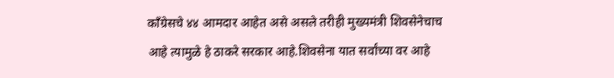कॉंग्रेसचे ४४ आमदार आहेत असे असले तरीही मुख्यमंत्री शिवसेनेचाच आहे त्यामुळे हे ठाकरे सरकार आहे.शिवसेना यात सर्वांच्या वर आहे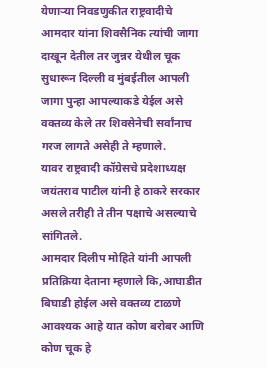येणाऱ्या निवडणुकीत राष्ट्रवादीचे आमदार यांना शिवसैनिक त्यांची जागा दाखून देतील तर जुन्नर येथील चूक सुधारून दिल्ली व मुंबईतील आपली जागा पुन्हा आपल्याकडे येईल असे वक्तव्य केले तर शिवसेनेची सर्वांनाच गरज लागते असेही ते म्हणाले.
यावर राष्ट्रवादी कॉग्रेसचे प्रदेशाध्यक्ष जयंतराव पाटील यांनी हे ठाकरे सरकार असले तरीही ते तीन पक्षाचे असल्याचे सांगितले.
आमदार दिलीप मोहिते यांनी आपली प्रतिक्रिया देताना म्हणाले कि,आघाडीत बिघाडी होईल असे वक्तव्य टाळणे आवश्यक आहे यात कोण बरोबर आणि कोण चूक हे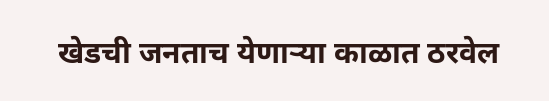खेडची जनताच येणाऱ्या काळात ठरवेल